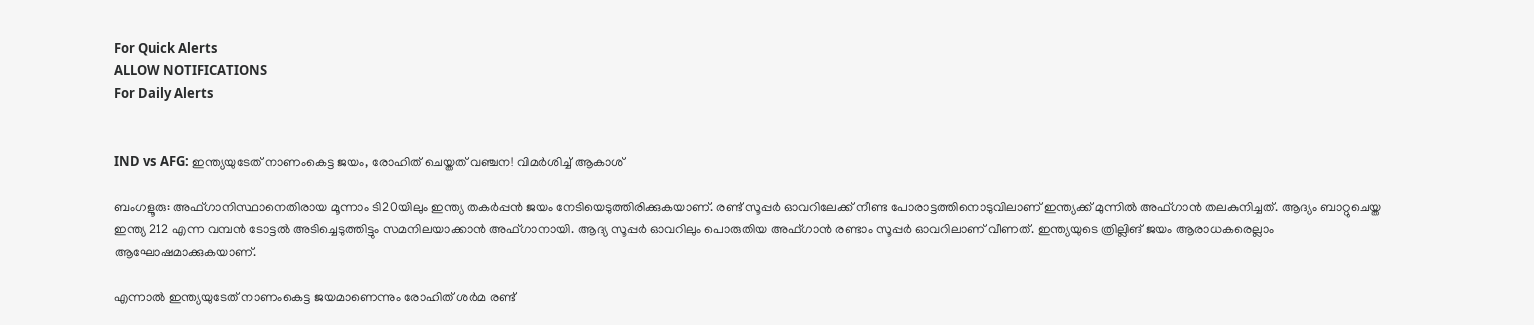For Quick Alerts
ALLOW NOTIFICATIONS
For Daily Alerts


IND vs AFG: ഇന്ത്യയുടേത് നാണംകെട്ട ജയം, രോഹിത് ചെയ്തത് വഞ്ചന! വിമര്‍ശിച്ച് ആകാശ്

ബംഗളൂരു: അഫ്ഗാനിസ്ഥാനെതിരായ മൂന്നാം ടി20യിലും ഇന്ത്യ തകര്‍പ്പന്‍ ജയം നേടിയെടുത്തിരിക്കുകയാണ്. രണ്ട് സൂപ്പര്‍ ഓവറിലേക്ക് നീണ്ട പോരാട്ടത്തിനൊടുവിലാണ് ഇന്ത്യക്ക് മുന്നില്‍ അഫ്ഗാന്‍ തലകുനിച്ചത്. ആദ്യം ബാറ്റുചെയ്ത ഇന്ത്യ 212 എന്ന വമ്പന്‍ ടോട്ടല്‍ അടിച്ചെടുത്തിട്ടും സമനിലയാക്കാന്‍ അഫ്ഗാനായി. ആദ്യ സൂപ്പര്‍ ഓവറിലും പൊരുതിയ അഫ്ഗാന്‍ രണ്ടാം സൂപ്പര്‍ ഓവറിലാണ് വീണത്. ഇന്ത്യയുടെ ത്രില്ലിങ് ജയം ആരാധകരെല്ലാം ആഘോഷമാക്കുകയാണ്.

എന്നാല്‍ ഇന്ത്യയുടേത് നാണംകെട്ട ജയമാണെന്നും രോഹിത് ശര്‍മ രണ്ട്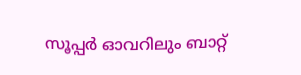സൂപ്പര്‍ ഓവറിലും ബാറ്റ്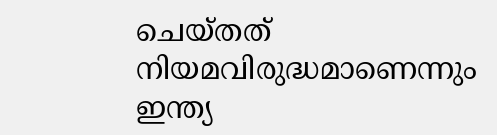ചെയ്തത് നിയമവിരുദ്ധമാണെന്നും ഇന്ത്യ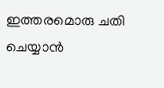ഇത്തരമൊരു ചതി ചെയ്യാന്‍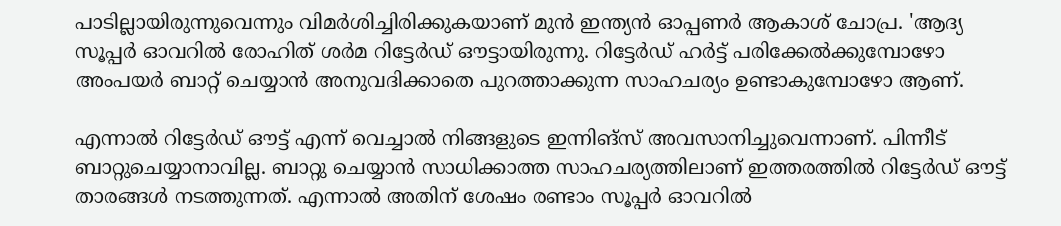പാടില്ലായിരുന്നുവെന്നും വിമര്‍ശിച്ചിരിക്കുകയാണ് മുന്‍ ഇന്ത്യന്‍ ഓപ്പണര്‍ ആകാശ് ചോപ്ര. 'ആദ്യ സൂപ്പര്‍ ഓവറില്‍ രോഹിത് ശര്‍മ റിട്ടേര്‍ഡ് ഔട്ടായിരുന്നു. റിട്ടേര്‍ഡ് ഹര്‍ട്ട് പരിക്കേല്‍ക്കുമ്പോഴോ അംപയര്‍ ബാറ്റ് ചെയ്യാന്‍ അനുവദിക്കാതെ പുറത്താക്കുന്ന സാഹചര്യം ഉണ്ടാകുമ്പോഴോ ആണ്.

എന്നാല്‍ റിട്ടേര്‍ഡ് ഔട്ട് എന്ന് വെച്ചാല്‍ നിങ്ങളുടെ ഇന്നിങ്‌സ് അവസാനിച്ചുവെന്നാണ്. പിന്നീട് ബാറ്റുചെയ്യാനാവില്ല. ബാറ്റു ചെയ്യാന്‍ സാധിക്കാത്ത സാഹചര്യത്തിലാണ് ഇത്തരത്തില്‍ റിട്ടേര്‍ഡ് ഔട്ട് താരങ്ങള്‍ നടത്തുന്നത്. എന്നാല്‍ അതിന് ശേഷം രണ്ടാം സൂപ്പര്‍ ഓവറില്‍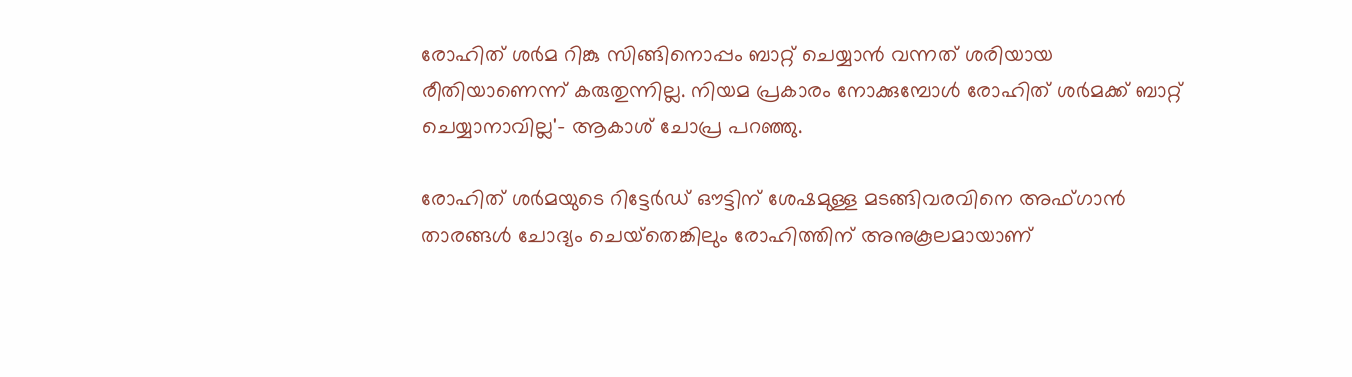രോഹിത് ശര്‍മ റിങ്കു സിങ്ങിനൊപ്പം ബാറ്റ് ചെയ്യാന്‍ വന്നത് ശരിയായ രീതിയാണെന്ന് കരുതുന്നില്ല. നിയമ പ്രകാരം നോക്കുമ്പോള്‍ രോഹിത് ശര്‍മക്ക് ബാറ്റ് ചെയ്യാനാവില്ല'- ആകാശ് ചോപ്ര പറഞ്ഞു.

രോഹിത് ശര്‍മയുടെ റിട്ടേര്‍ഡ് ഔട്ടിന് ശേഷമുള്ള മടങ്ങിവരവിനെ അഫ്ഗാന്‍ താരങ്ങള്‍ ചോദ്യം ചെയ്‌തെങ്കിലും രോഹിത്തിന് അനുകൂലമായാണ്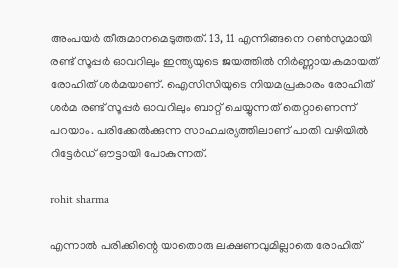അംപയര്‍ തീരുമാനമെടുത്തത്. 13, 11 എന്നിങ്ങനെ റണ്‍സുമായി രണ്ട് സൂപ്പര്‍ ഓവറിലും ഇന്ത്യയുടെ ജയത്തില്‍ നിര്‍ണ്ണായകമായത് രോഹിത് ശര്‍മയാണ്. ഐസിസിയുടെ നിയമപ്രകാരം രോഹിത് ശര്‍മ രണ്ട് സൂപ്പര്‍ ഓവറിലും ബാറ്റ് ചെയ്യുന്നത് തെറ്റാണെന്ന് പറയാം. പരിക്കേല്‍ക്കുന്ന സാഹചര്യത്തിലാണ് പാതി വഴിയില്‍ റിട്ടേര്‍ഡ് ഔട്ടായി പോകുന്നത്.

rohit sharma

എന്നാല്‍ പരിക്കിന്റെ യാതൊരു ലക്ഷണവുമില്ലാതെ രോഹിത്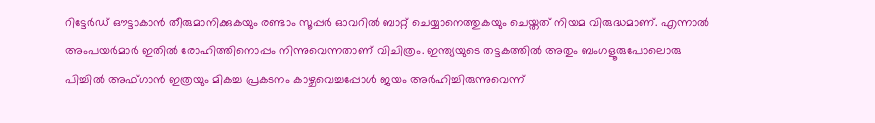റിട്ടേര്‍ഡ് ഔട്ടാകാന്‍ തീരുമാനിക്കുകയും രണ്ടാം സൂപ്പര്‍ ഓവറില്‍ ബാറ്റ് ചെയ്യാനെത്തുകയും ചെയ്തത് നിയമ വിരുദ്ധമാണ്. എന്നാല്‍ അംപയര്‍മാര്‍ ഇതില്‍ രോഹിത്തിനൊപ്പം നിന്നുവെന്നതാണ് വിചിത്രം. ഇന്ത്യയുടെ തട്ടകത്തില്‍ അതും ബംഗളൂരുപോലൊരു പിച്ചില്‍ അഫ്ഗാന്‍ ഇത്രയും മികച്ച പ്രകടനം കാഴ്ചവെച്ചപ്പോള്‍ ജയം അര്‍ഹിച്ചിരുന്നുവെന്ന്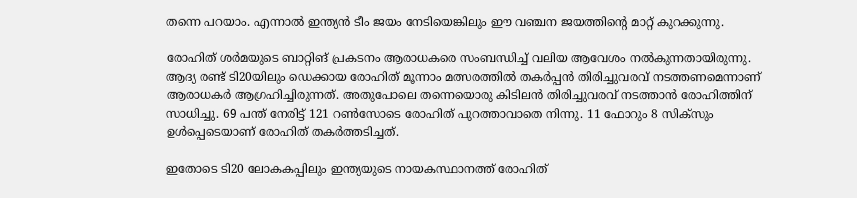തന്നെ പറയാം. എന്നാല്‍ ഇന്ത്യന്‍ ടീം ജയം നേടിയെങ്കിലും ഈ വഞ്ചന ജയത്തിന്റെ മാറ്റ് കുറക്കുന്നു.

രോഹിത് ശര്‍മയുടെ ബാറ്റിങ് പ്രകടനം ആരാധകരെ സംബന്ധിച്ച് വലിയ ആവേശം നല്‍കുന്നതായിരുന്നു. ആദ്യ രണ്ട് ടി20യിലും ഡെക്കായ രോഹിത് മൂന്നാം മത്സരത്തില്‍ തകര്‍പ്പന്‍ തിരിച്ചുവരവ് നടത്തണമെന്നാണ് ആരാധകര്‍ ആഗ്രഹിച്ചിരുന്നത്. അതുപോലെ തന്നെയൊരു കിടിലന്‍ തിരിച്ചുവരവ് നടത്താന്‍ രോഹിത്തിന് സാധിച്ചു. 69 പന്ത് നേരിട്ട് 121 റണ്‍സോടെ രോഹിത് പുറത്താവാതെ നിന്നു. 11 ഫോറും 8 സിക്‌സും ഉള്‍പ്പെടെയാണ് രോഹിത് തകര്‍ത്തടിച്ചത്.

ഇതോടെ ടി20 ലോകകപ്പിലും ഇന്ത്യയുടെ നായകസ്ഥാനത്ത് രോഹിത്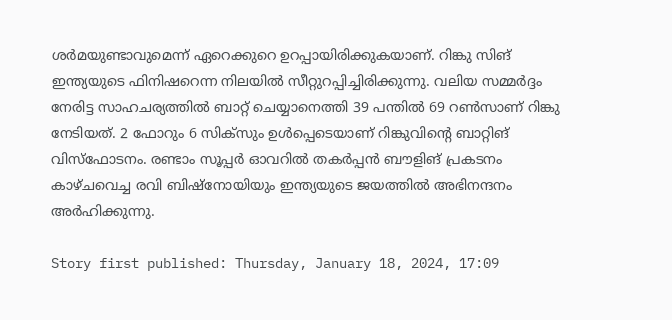ശര്‍മയുണ്ടാവുമെന്ന് ഏറെക്കുറെ ഉറപ്പായിരിക്കുകയാണ്. റിങ്കു സിങ് ഇന്ത്യയുടെ ഫിനിഷറെന്ന നിലയില്‍ സീറ്റുറപ്പിച്ചിരിക്കുന്നു. വലിയ സമ്മര്‍ദ്ദം നേരിട്ട സാഹചര്യത്തില്‍ ബാറ്റ് ചെയ്യാനെത്തി 39 പന്തില്‍ 69 റണ്‍സാണ് റിങ്കു നേടിയത്. 2 ഫോറും 6 സിക്‌സും ഉള്‍പ്പെടെയാണ് റിങ്കുവിന്റെ ബാറ്റിങ് വിസ്‌ഫോടനം. രണ്ടാം സൂപ്പര്‍ ഓവറില്‍ തകര്‍പ്പന്‍ ബൗളിങ് പ്രകടനം കാഴ്ചവെച്ച രവി ബിഷ്‌നോയിയും ഇന്ത്യയുടെ ജയത്തില്‍ അഭിനന്ദനം അര്‍ഹിക്കുന്നു.

Story first published: Thursday, January 18, 2024, 17:09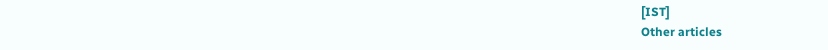[IST]
Other articles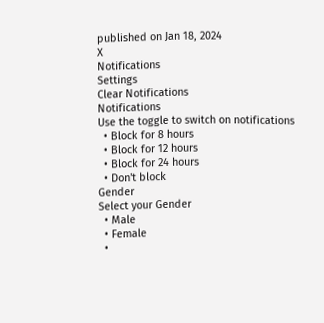published on Jan 18, 2024
X
Notifications
Settings
Clear Notifications
Notifications
Use the toggle to switch on notifications
  • Block for 8 hours
  • Block for 12 hours
  • Block for 24 hours
  • Don't block
Gender
Select your Gender
  • Male
  • Female
  •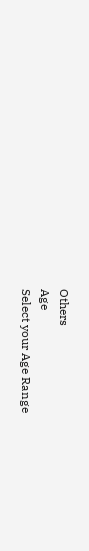Others
Age
Select your Age Range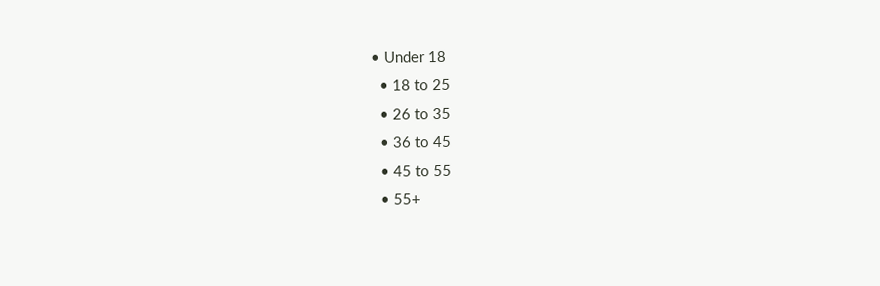• Under 18
  • 18 to 25
  • 26 to 35
  • 36 to 45
  • 45 to 55
  • 55+